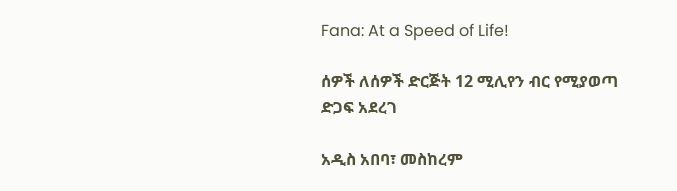Fana: At a Speed of Life!

ሰዎች ለሰዎች ድርጅት 12 ሚሊየን ብር የሚያወጣ ድጋፍ አደረገ

አዲስ አበባ፣ መስከረም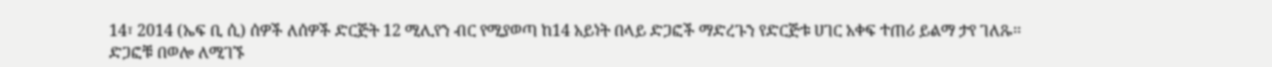14፣ 2014 (ኤፍ ቢ ሲ) ሰዎች ለሰዎች ድርጅት 12 ሚሊየን ብር የሚያወጣ ከ14 አይነት በላይ ድጋፎች ማድረጉን የድርጅቱ ሀገር አቀፍ ተጠሪ ይልማ ታየ ገለጹ፡፡ ድጋፎቹ በወሎ ለሚገኙ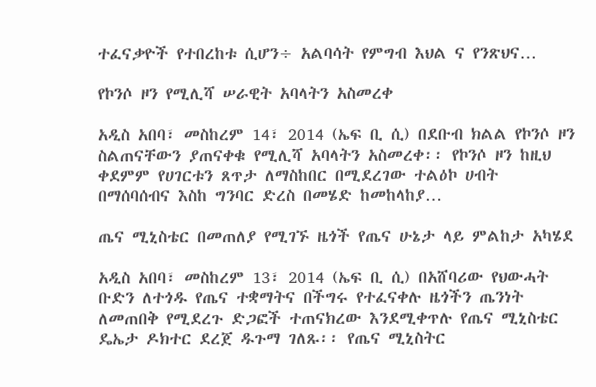ተፈናቃዮች የተበረከቱ ሲሆን÷ አልባሳት የምግብ እህል ና የንጽህና…

የኮንሶ ዞን የሚሊሻ ሠራዊት አባላትን አስመረቀ

አዲስ አበባ፣ መስከረም 14፣ 2014 (ኤፍ ቢ ሲ) በደቡብ ክልል የኮንሶ ዞን ስልጠናቸውን ያጠናቀቁ የሚሊሻ አባላትን አስመረቀ፡፡ የኮንሶ ዞን ከዚህ ቀደምም የሀገርቱን ጸጥታ ለማስከበር በሚደረገው ተልዕኮ ሀብት በማሰባሰብና እስከ ግንባር ድረስ በመሄድ ከመከላከያ…

ጤና ሚኒስቴር በመጠለያ የሚገኙ ዜጎች የጤና ሁኔታ ላይ ምልከታ አካሄደ

አዲስ አበባ፣ መስከረም 13፣ 2014 (ኤፍ ቢ ሲ) በአሸባሪው የህውሓት ቡድን ለተጎዱ የጤና ተቋማትና በችግሩ የተፈናቀሉ ዜጎችን ጤንነት ለመጠበቅ የሚደረጉ ድጋፎች ተጠናክረው እንደሚቀጥሉ የጤና ሚኒስቴር ዴኤታ ዶክተር ደረጀ ዱጉማ ገለጹ፡፡ የጤና ሚኒስትር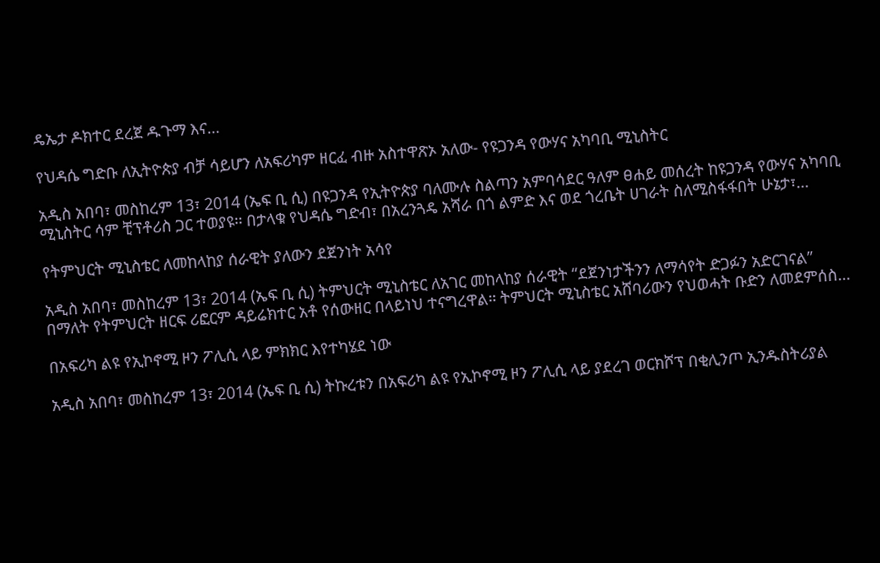ዴኤታ ዶክተር ደረጀ ዱጉማ እና…

የህዳሴ ግድቡ ለኢትዮጵያ ብቻ ሳይሆን ለአፍሪካም ዘርፈ ብዙ አስተዋጽኦ አለው- የዩጋንዳ የውሃና አካባቢ ሚኒስትር

አዲስ አበባ፣ መስከረም 13፣ 2014 (ኤፍ ቢ ሲ) በዩጋንዳ የኢትዮጵያ ባለሙሉ ስልጣን አምባሳደር ዓለም ፀሐይ መሰረት ከዩጋንዳ የውሃና አካባቢ ሚኒስትር ሳም ቺፕቶሪስ ጋር ተወያዩ፡፡ በታላቁ የህዳሴ ግድብ፣ በአረንጓዴ አሻራ በጎ ልምድ እና ወደ ጎረቤት ሀገራት ስለሚስፋፋበት ሁኔታ፣…

የትምህርት ሚኒስቴር ለመከላከያ ሰራዊት ያለውን ደጀንነት አሳየ

አዲስ አበባ፣ መስከረም 13፣ 2014 (ኤፍ ቢ ሲ) ትምህርት ሚኒስቴር ለአገር መከላከያ ሰራዊት “ደጀንነታችንን ለማሳየት ድጋፉን አድርገናል” በማለት የትምህርት ዘርፍ ሪፎርም ዳይሬክተር አቶ የሰውዘር በላይነህ ተናግረዋል። ትምህርት ሚኒስቴር አሸባሪውን የህወሓት ቡድን ለመደምሰስ…

በአፍሪካ ልዩ የኢኮኖሚ ዞን ፖሊሲ ላይ ምክክር እየተካሄደ ነው

አዲስ አበባ፣ መስከረም 13፣ 2014 (ኤፍ ቢ ሲ) ትኩረቱን በአፍሪካ ልዩ የኢኮኖሚ ዞን ፖሊሲ ላይ ያደረገ ወርክሾፕ በቂሊንጦ ኢንዱስትሪያል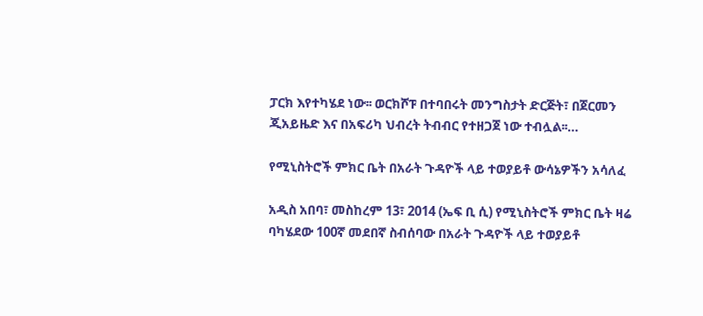ፓርክ እየተካሄደ ነው፡፡ ወርክሾፑ በተባበሩት መንግስታት ድርጅት፣ በጀርመን ጂአይዜድ እና በአፍሪካ ህብረት ትብብር የተዘጋጀ ነው ተብሏል፡፡…

የሚኒስትሮች ምክር ቤት በአራት ጉዳዮች ላይ ተወያይቶ ውሳኔዎችን አሳለፈ

አዲስ አበባ፣ መስከረም 13፣ 2014 (ኤፍ ቢ ሲ) የሚኒስትሮች ምክር ቤት ዛሬ ባካሄደው 100ኛ መደበኛ ስብሰባው በአራት ጉዳዮች ላይ ተወያይቶ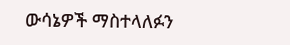ውሳኔዎች ማስተላለፉን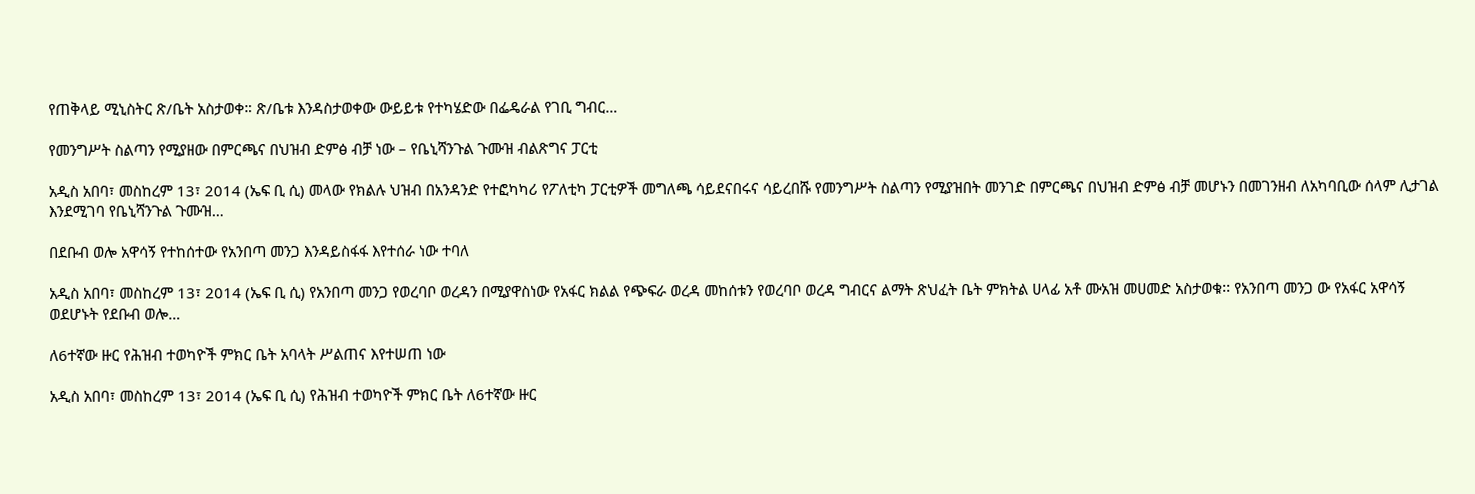የጠቅላይ ሚኒስትር ጽ/ቤት አስታወቀ። ጽ/ቤቱ እንዳስታወቀው ውይይቱ የተካሄድው በፌዴራል የገቢ ግብር…

የመንግሥት ስልጣን የሚያዘው በምርጫና በህዝብ ድምፅ ብቻ ነው – የቤኒሻንጉል ጉሙዝ ብልጽግና ፓርቲ

አዲስ አበባ፣ መስከረም 13፣ 2014 (ኤፍ ቢ ሲ) መላው የክልሉ ህዝብ በአንዳንድ የተፎካካሪ የፖለቲካ ፓርቲዎች መግለጫ ሳይደናበሩና ሳይረበሹ የመንግሥት ስልጣን የሚያዝበት መንገድ በምርጫና በህዝብ ድምፅ ብቻ መሆኑን በመገንዘብ ለአካባቢው ሰላም ሊታገል እንደሚገባ የቤኒሻንጉል ጉሙዝ…

በደቡብ ወሎ አዋሳኝ የተከሰተው የአንበጣ መንጋ እንዳይስፋፋ እየተሰራ ነው ተባለ

አዲስ አበባ፣ መስከረም 13፣ 2014 (ኤፍ ቢ ሲ) የአንበጣ መንጋ የወረባቦ ወረዳን በሚያዋስነው የአፋር ክልል የጭፍራ ወረዳ መከሰቱን የወረባቦ ወረዳ ግብርና ልማት ጽህፈት ቤት ምክትል ሀላፊ አቶ ሙአዝ መሀመድ አስታወቁ፡፡ የአንበጣ መንጋ ው የአፋር አዋሳኝ ወደሆኑት የደቡብ ወሎ…

ለ6ተኛው ዙር የሕዝብ ተወካዮች ምክር ቤት አባላት ሥልጠና እየተሠጠ ነው

አዲስ አበባ፣ መስከረም 13፣ 2014 (ኤፍ ቢ ሲ) የሕዝብ ተወካዮች ምክር ቤት ለ6ተኛው ዙር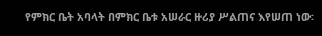የምክር ቤት አባላት በምክር ቤቱ አሠራር ዙሪያ ሥልጠና እየሠጠ ነው፡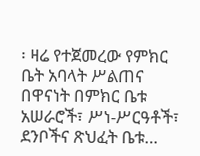፡ ዛሬ የተጀመረው የምክር ቤት አባላት ሥልጠና በዋናነት በምክር ቤቱ አሠራሮች፣ ሥነ-ሥርዓቶች፣ ደንቦችና ጽህፈት ቤቱ…